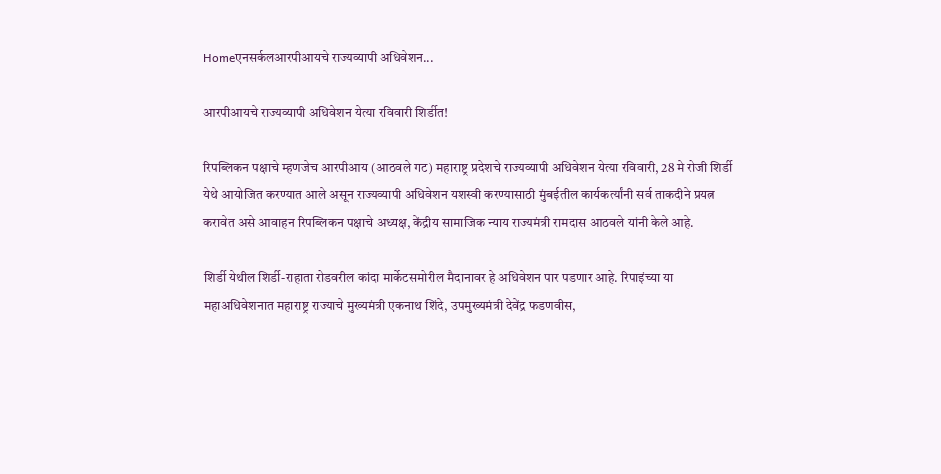Homeएनसर्कलआरपीआयचे राज्यव्यापी अधिवेशन...

आरपीआयचे राज्यव्यापी अधिवेशन येत्या रविवारी शिर्डीत!

रिपब्लिकन पक्षाचे म्हणजेच आरपीआय (आठवले गट) महाराष्ट्र प्रदेशचे राज्यव्यापी अधिवेशन येत्या रविवारी, 28 मे रोजी शिर्डी येथे आयोजित करण्यात आले असून राज्यव्यापी अधिवेशन यशस्वी करण्यासाठी मुंबईतील कार्यकर्त्यांनी सर्व ताकदीने प्रयत्न करावेत असे आवाहन रिपब्लिकन पक्षाचे अध्यक्ष, केंद्रीय सामाजिक न्याय राज्यमंत्री रामदास आठवले यांनी केले आहे.

शिर्डी येथील शिर्डी-राहाता रोडवरील कांदा मार्केटसमोरील मैदानावर हे अधिवेशन पार पडणार आहे. रिपाइंच्या या महाअधिवेशनात महाराष्ट्र राज्याचे मुख्यमंत्री एकनाथ शिंदे, उपमुख्यमंत्री देवेंद्र फडणवीस,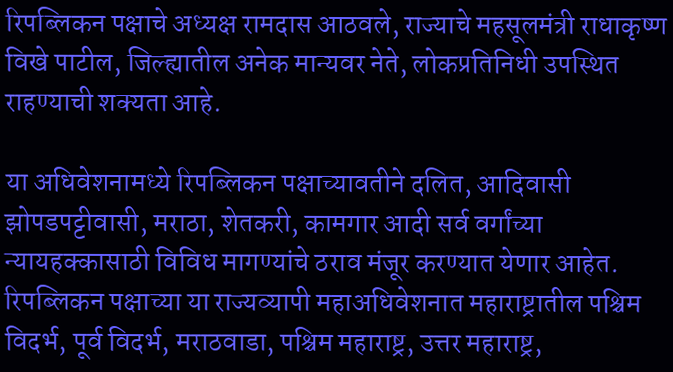रिपब्लिकन पक्षाचे अध्यक्ष रामदास आठवले, राज्याचे महसूलमंत्री राधाकृष्ण विखे पाटील, जिल्ह्यातील अनेक मान्यवर नेते, लोकप्रतिनिधी उपस्थित राहण्याची शक्यता आहे.

या अधिवेशनामध्ये रिपब्लिकन पक्षाच्यावतीने दलित, आदिवासी झोपडपट्टीवासी, मराठा, शेतकरी, कामगार आदी सर्व वर्गांच्या न्यायहक्कासाठी विविध मागण्यांचे ठराव मंजूर करण्यात येणार आहेत. रिपब्लिकन पक्षाच्या या राज्यव्यापी महाअधिवेशनात महाराष्ट्रातील पश्चिम विदर्भ, पूर्व विदर्भ, मराठवाडा, पश्चिम महाराष्ट्र, उत्तर महाराष्ट्र,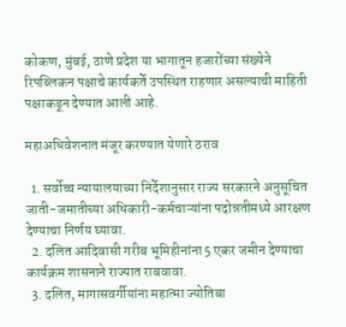कोकण, मुंबई, ठाणे प्रदेश या भागातून हजारोंच्या संख्येने रिपब्लिकन पक्षाचे कार्यकर्ते उपस्थित राहणार असल्याची माहिती पक्षाकडून देण्यात आली आहे.

महाअधिवेशनात मंजूर करण्यात येणारे ठराव

  1. सर्वोच्च न्यायालयाच्या निर्देशानुसार राज्य सरकारने अनुसूचित जाती-जमातीच्या अधिकारी-कर्मचाऱ्यांना पदोन्नतीमध्ये आरक्षण देण्याचा निर्णय घ्यावा.
  2. दलित आदिवासी गरीब भूमिहीनांना 5 एकर जमीन देण्याचा कार्यक्रम शासनाने राज्यात राबवावा.
  3. दलित, मागासवर्गीयांना महात्मा ज्योतिबा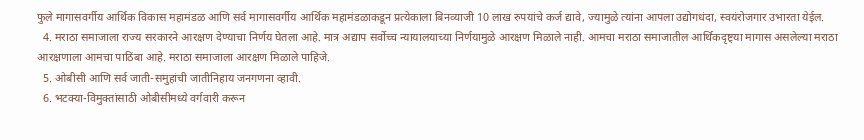फुले मागासवर्गीय आर्थिक विकास महामंडळ आणि सर्व मागासवर्गीय आर्थिक महामंडळाकडून प्रत्येकाला बिनव्याजी 10 लाख रुपयांचे कर्ज द्यावे, ज्यामुळे त्यांना आपला उद्योगधंदा, स्वयंरोजगार उभारता येईल.
  4. मराठा समाजाला राज्य सरकारने आरक्षण देण्याचा निर्णय घेतला आहे. मात्र अद्याप सर्वोच्च न्यायालयाच्या निर्णयामुळे आरक्षण मिळाले नाही. आमचा मराठा समाजातील आर्थिकदृष्ट्या मागास असलेल्या मराठा आरक्षणाला आमचा पाठिंबा आहे. मराठा समाजाला आरक्षण मिळाले पाहिजे.
  5. ओबीसी आणि सर्व जाती-समुहांची जातीनिहाय जनगणना व्हावी.
  6. भटक्या-विमुक्तांसाठी ओबीसीमध्ये वर्गवारी करून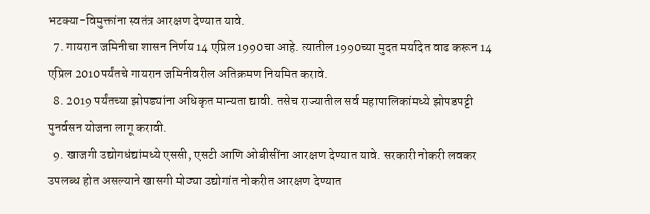भटक्या-विमुक्तांना स्वतंत्र आरक्षण देण्यात यावे.
  7. गायरान जमिनीचा शासन निर्णय 14 एप्रिल 1990चा आहे. त्यातील 1990च्या मुदत मर्यादेत वाढ करून 14 एप्रिल 2010पर्यंतचे गायरान जमिनीवरील अतिक्रमण नियमित करावे.
  8. 2019 पर्यंतच्या झोपड्यांना अधिकृत मान्यता द्यावी. तसेच राज्यातील सर्व महापालिकांमध्ये झोपडपट्टी पुनर्वसन योजना लागू करावी.
  9. खाजगी उद्योगधंद्यांमध्ये एससी, एसटी आणि ओबीसींना आरक्षण देण्यात यावे. सरकारी नोकरी लवकर उपलब्ध होत असल्याने खासगी मोठ्या उद्योगांत नोकरीत आरक्षण देण्यात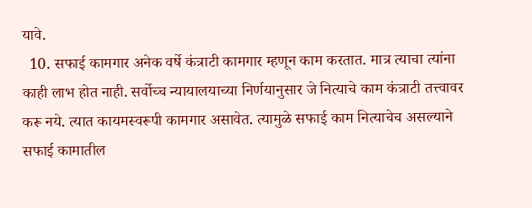यावे.
  10. सफाई कामगार अनेक वर्षे कंत्राटी कामगार म्हणून काम करतात. मात्र त्याचा त्यांना काही लाभ होत नाही. सर्वोच्च न्यायालयाच्या निर्णयानुसार जे नित्याचे काम कंत्राटी तत्त्वावर करू नये. त्यात कायमस्वरूपी कामगार असावेत. त्यामुळे सफाई काम नित्याचेच असल्याने सफाई कामातील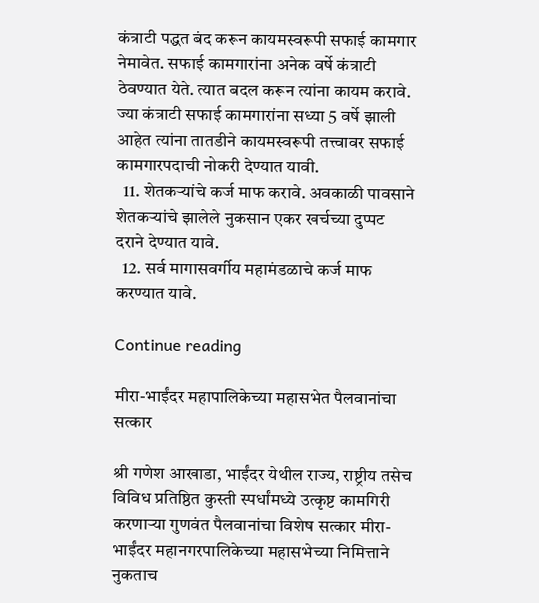कंत्राटी पद्धत बंद करून कायमस्वरूपी सफाई कामगार नेमावेत. सफाई कामगारांना अनेक वर्षे कंत्राटी ठेवण्यात येते. त्यात बदल करून त्यांना कायम करावे. ज्या कंत्राटी सफाई कामगारांना सध्या 5 वर्षे झाली आहेत त्यांना तातडीने कायमस्वरूपी तत्त्वावर सफाई कामगारपदाची नोकरी देण्यात यावी.
  11. शेतकऱ्यांचे कर्ज माफ करावे. अवकाळी पावसाने शेतकऱ्यांचे झालेले नुकसान एकर खर्चच्या दुप्पट दराने देण्यात यावे.
  12. सर्व मागासवर्गीय महामंडळाचे कर्ज माफ करण्यात यावे.

Continue reading

मीरा-भाईंदर महापालिकेच्या महासभेत पैलवानांचा सत्कार

श्री गणेश आखाडा, भाईंदर येथील राज्य, राष्ट्रीय तसेच विविध प्रतिष्ठित कुस्ती स्पर्धांमध्ये उत्कृष्ट कामगिरी करणाऱ्या गुणवंत पैलवानांचा विशेष सत्कार मीरा-भाईंदर महानगरपालिकेच्या महासभेच्या निमित्ताने नुकताच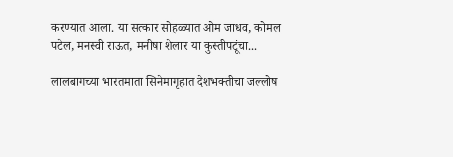करण्यात आला. या सत्कार सोहळ्यात ओम जाधव, कोमल पटेल, मनस्वी राऊत, मनीषा शेलार या कुस्तीपटूंचा...

लालबागच्या भारतमाता सिनेमागृहात देशभक्तीचा जल्लोष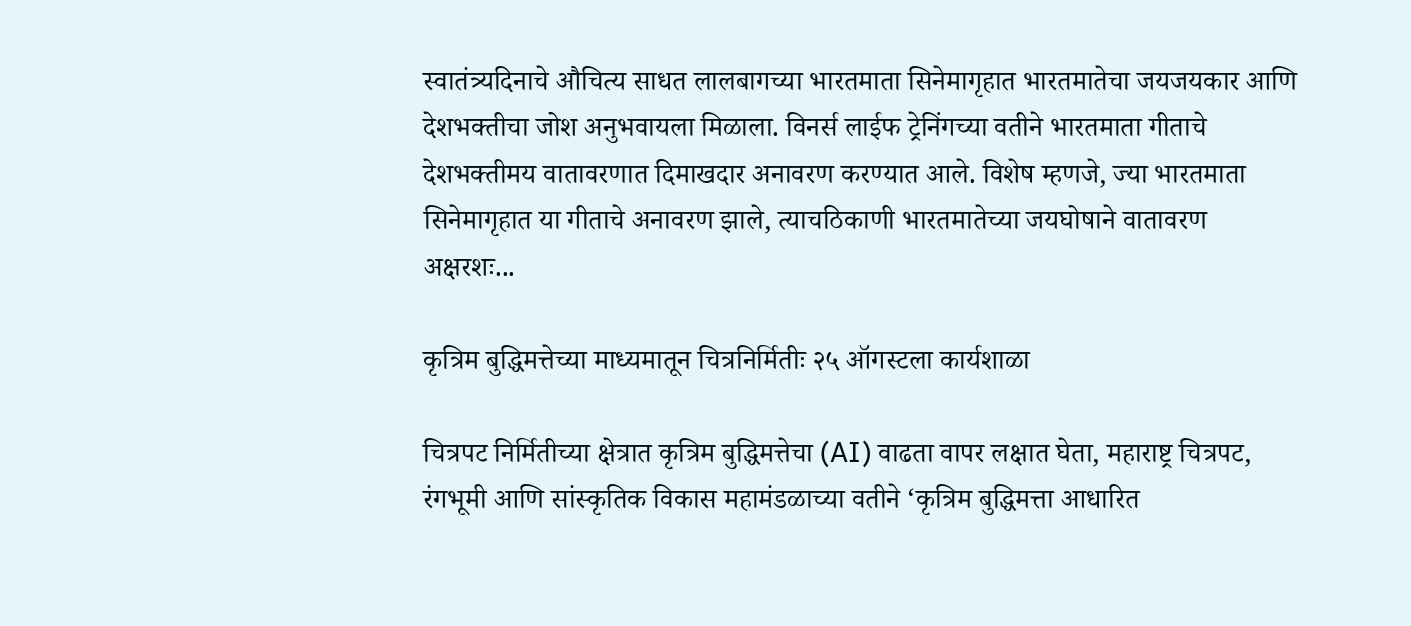स्वातंत्र्यदिनाचे औचित्य साधत लालबागच्या भारतमाता सिनेमागृहात भारतमातेचा जयजयकार आणि देशभक्तीचा जोश अनुभवायला मिळाला. विनर्स लाईफ ट्रेनिंगच्या वतीने भारतमाता गीताचे देशभक्तीमय वातावरणात दिमाखदार अनावरण करण्यात आले. विशेष म्हणजे, ज्या भारतमाता सिनेमागृहात या गीताचे अनावरण झाले, त्याचठिकाणी भारतमातेच्या जयघोषाने वातावरण अक्षरशः...

कृत्रिम बुद्धिमत्तेच्या माध्यमातून चित्रनिर्मितीः २५ ऑगस्टला कार्यशाळा

चित्रपट निर्मितीच्या क्षेत्रात कृत्रिम बुद्धिमत्तेचा (AI) वाढता वापर लक्षात घेता, महाराष्ट्र चित्रपट, रंगभूमी आणि सांस्कृतिक विकास महामंडळाच्या वतीने ‘कृत्रिम बुद्धिमत्ता आधारित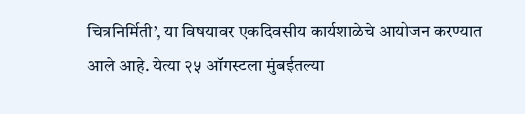चित्रनिर्मिती’, या विषयावर एकदिवसीय कार्यशाळेचे आयोजन करण्यात आले आहे. येत्या २५ ऑगस्टला मुंबईतल्या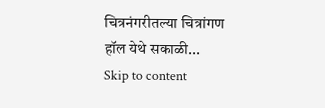चित्रनंगरीतल्या चित्रांगण हॉल येथे सकाळी...
Skip to content